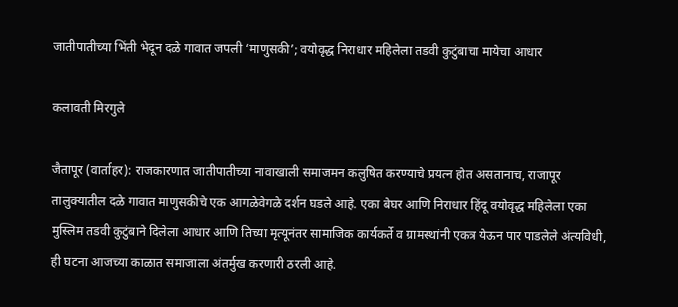जातीपातीच्या भिंती भेदून दळे गावात जपली ‘माणुसकी’; वयोवृद्ध निराधार महिलेला तडवी कुटुंबाचा मायेचा आधार

कलावती मिरगुले

जैतापूर (वार्ताहर): राजकारणात जातीपातीच्या नावाखाली समाजमन कलुषित करण्याचे प्रयत्न होत असतानाच, राजापूर तालुक्यातील दळे गावात माणुसकीचे एक आगळेवेगळे दर्शन घडले आहे. एका बेघर आणि निराधार हिंदू वयोवृद्ध महिलेला एका मुस्लिम तडवी कुटुंबाने दिलेला आधार आणि तिच्या मृत्यूनंतर सामाजिक कार्यकर्ते व ग्रामस्थांनी एकत्र येऊन पार पाडलेले अंत्यविधी, ही घटना आजच्या काळात समाजाला अंतर्मुख करणारी ठरली आहे.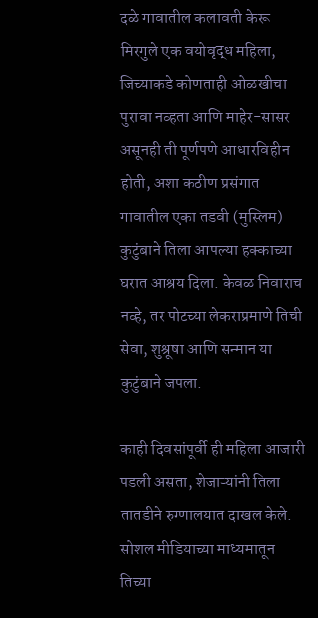दळे गावातील कलावती केरू मिरगुले एक वयोवृद्ध महिला, जिच्याकडे कोणताही ओळखीचा पुरावा नव्हता आणि माहेर-सासर असूनही ती पूर्णपणे आधारविहीन होती, अशा कठीण प्रसंगात गावातील एका तडवी (मुस्लिम) कुटुंबाने तिला आपल्या हक्काच्या घरात आश्रय दिला. केवळ निवाराच नव्हे, तर पोटच्या लेकराप्रमाणे तिची सेवा, शुश्रूषा आणि सन्मान या कुटुंबाने जपला.

काही दिवसांपूर्वी ही महिला आजारी पडली असता, शेजाऱ्यांनी तिला तातडीने रुग्णालयात दाखल केले. सोशल मीडियाच्या माध्यमातून तिच्या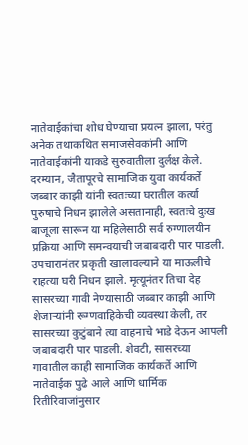नातेवाईकांचा शोध घेण्याचा प्रयत्न झाला, परंतु अनेक तथाकथित समाजसेवकांनी आणि नातेवाईकांनी याकडे सुरुवातीला दुर्लक्ष केले. दरम्यान, जैतापूरचे सामाजिक युवा कार्यकर्ते जब्बार काझी यांनी स्वतःच्या घरातील कर्त्या पुरुषाचे निधन झालेले असतानाही, स्वतःचे दुःख बाजूला सारून या महिलेसाठी सर्व रुग्णालयीन प्रक्रिया आणि समन्वयाची जबाबदारी पार पाडली.
उपचारानंतर प्रकृती खालावल्याने या माऊलीचे राहत्या घरी निधन झाले. मृत्यूनंतर तिचा देह सासरच्या गावी नेण्यासाठी जब्बार काझी आणि शेजाऱ्यांनी रूग्णवाहिकेची व्यवस्था केली, तर सासरच्या कुटुंबाने त्या वाहनाचे भाडे देऊन आपली जबाबदारी पार पाडली. शेवटी, सासरच्या गावातील काही सामाजिक कार्यकर्ते आणि नातेवाईक पुढे आले आणि धार्मिक रितीरिवाजांनुसार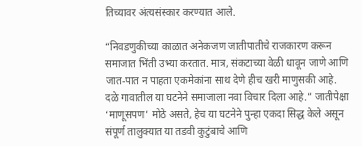तिच्यावर अंत्यसंस्कार करण्यात आले.

“निवडणुकीच्या काळात अनेकजण जातीपातीचे राजकारण करून समाजात भिंती उभ्या करतात. मात्र, संकटाच्या वेळी धावून जाणे आणि जात-पात न पाहता एकमेकांना साथ देणे हीच खरी माणुसकी आहे. दळे गावातील या घटनेने समाजाला नवा विचार दिला आहे.” जातीपेक्षा ‘माणूसपण’ मोठे असते, हेच या घटनेने पुन्हा एकदा सिद्ध केले असून संपूर्ण तालुक्यात या तडवी कुटुंबाचे आणि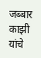जब्बार काझी यांचे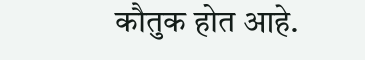कौतुक होत आहे.